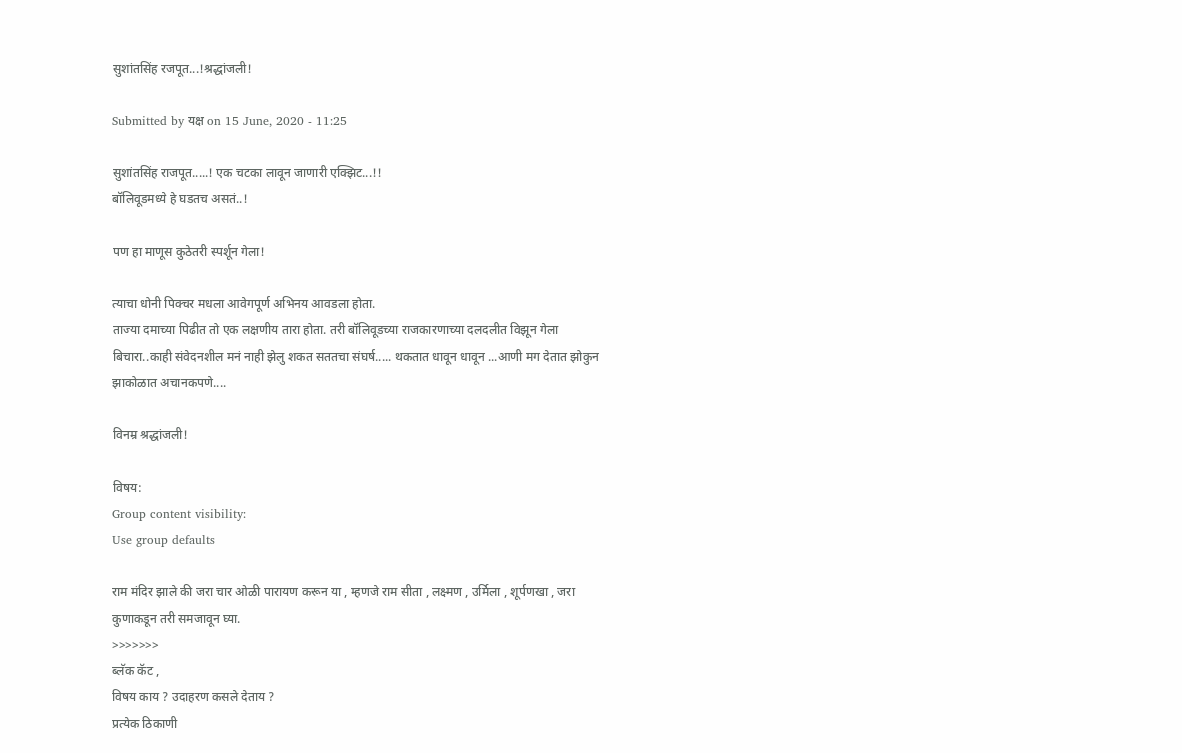सुशांतसिंह रजपूत...!श्रद्धांजली!

Submitted by यक्ष on 15 June, 2020 - 11:25

सुशांतसिंह राजपूत.....! एक चटका लावून जाणारी एक्झिट...!!
बॉलिवूडमध्ये हे घडतच असतं..!

पण हा माणूस कुठेतरी स्पर्शून गेला!

त्याचा धोनी पिक्चर मधला आवेगपूर्ण अभिनय आवडला होता.
ताज्या दमाच्या पिढीत तो एक लक्षणीय तारा होता. तरी बॉलिवूडच्या राजकारणाच्या दलदलीत विझून गेला बिचारा..काही संवेदनशील मनं नाही झेलु शकत सततचा संघर्ष..... थकतात धावून धावून ...आणी मग देतात झोकुन झाकोळात अचानकपणे....

विनम्र श्रद्धांजली!

विषय:
Group content visibility:
Use group defaults

राम मंदिर झाले की जरा चार ओळी पारायण करून या , म्हणजे राम सीता , लक्ष्मण , उर्मिला , शूर्पणखा , जरा कुणाकडून तरी समजावून घ्या.
>>>>>>>
ब्लॅक कॅट ,
विषय काय ? उदाहरण कसले देताय ?
प्रत्येक ठिकाणी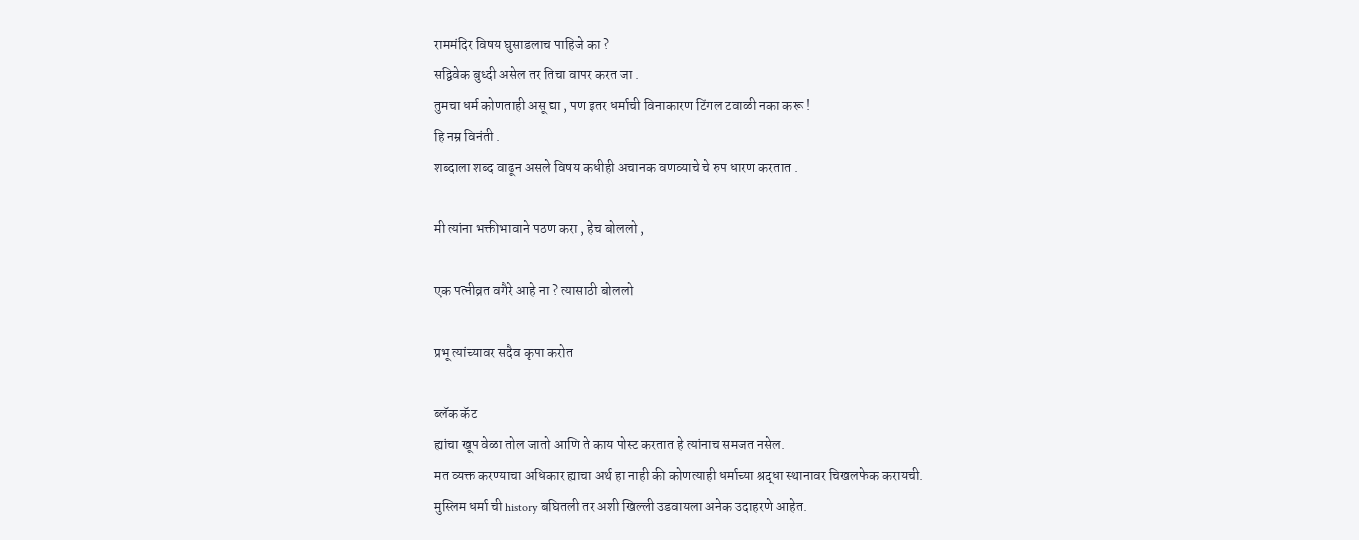राममंदिर विषय घुसाडलाच पाहिजे का ?
सद्विवेक बुध्दी असेल तर तिचा वापर करत जा .
तुमचा धर्म कोणताही असू द्या , पण इतर धर्माची विनाकारण टिंगल टवाळी नका करू !
हि नम्र विनंती .
शब्दाला शब्द वाढून असले विषय कधीही अचानक वणव्याचे चे रुप धारण करतात .

मी त्यांना भक्तीभावाने पठण करा , हेच बोललो ,

एक पत्नीव्रत वगैरे आहे ना ? त्यासाठी बोललो

प्रभू त्यांच्यावर सदैव कृपा करोत

ब्लॅक कॅट
ह्यांचा खूप वेळा तोल जातो आणि ते काय पोस्ट करतात हे त्यांनाच समजत नसेल.
मत व्यक्त करण्याचा अधिकार ह्याचा अर्थ हा नाही की कोणत्याही धर्माच्या श्रद्धा स्थानावर चिखलफेक करायची.
मुस्लिम धर्मा ची history बघितली तर अशी खिल्ली उडवायला अनेक उदाहरणे आहेत.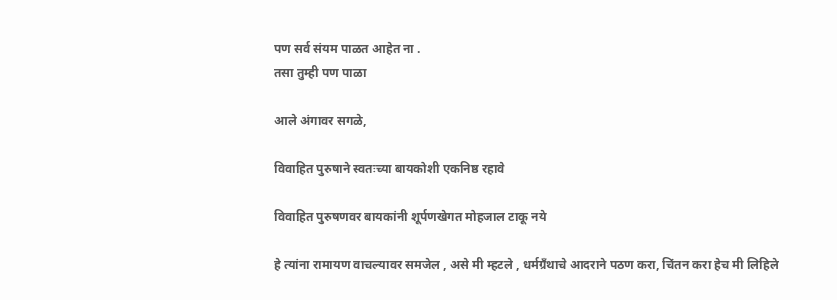पण सर्व संयम पाळत आहेत ना .
तसा तुम्ही पण पाळा

आले अंगावर सगळे,

विवाहित पुरुषाने स्वतःच्या बायकोशी एकनिष्ठ रहावे

विवाहित पुरुषणवर बायकांनी शूर्पणखेगत मोहजाल टाकू नये

हे त्यांना रामायण वाचल्यावर समजेल , असे मी म्हटले , धर्मग्रँथाचे आदराने पठण करा, चिंतन करा हेच मी लिहिले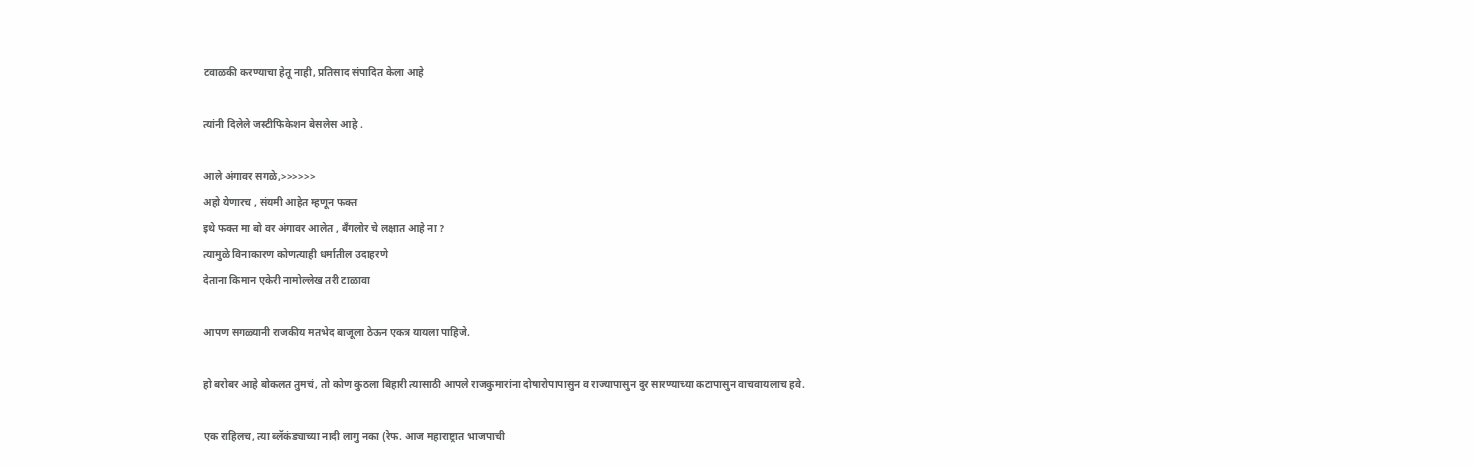टवाळकी करण्याचा हेतू नाही, प्रतिसाद संपादित केला आहे

त्यांनी दिलेले जस्टीफिकेशन बेसलेस आहे .

आले अंगावर सगळे,>>>>>>
अहो येणारच , संयमी आहेत म्हणून फक्त
इथे फक्त मा बो वर अंगावर आलेत , बँगलोर चे लक्षात आहे ना ?
त्यामुळे विनाकारण कोणत्याही धर्मातील उदाहरणे
देताना किमान एकेरी नामोल्लेख तरी टाळावा

आपण सगळ्यानी राजकीय मतभेद बाजूला ठेऊन एकत्र यायला पाहिजे.

हो बरोबर आहे बोकलत तुमचं, तो कोण कुठला बिहारी त्यासाठी आपले राजकुमारांना दोषारोपापासुन व राज्यापासुन दुर सारण्याच्या कटापासुन वाचवायलाच हवे.

एक राहिलच, त्या ब्लॅकंड्याच्या नादी लागु नका (रेफ. आज महाराष्ट्रात भाजपाची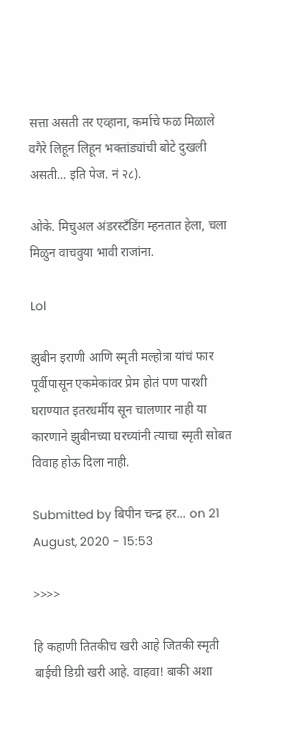सत्ता असती तर एव्हाना, कर्माचे फळ मिळाले वगैरे लिहून लिहून भक्तांड्यांची बोटे दुखली असती... इति पेज. नं २८).

ओके. मिचुअल अंडरस्टँडिंग म्हनतात हेला, चला मिळुन वाचवुया भावी राजांना.

Lol

झुबीन इराणी आणि स्मृती मल्होत्रा यांचं फार पूर्वीपासून एकमेकांवर प्रेम होतं पण पारशी घराण्यात इतरधर्मीय सून चालणार नाही या कारणाने झुबीनच्या घरच्यांनी त्याचा स्मृती सोबत विवाह होऊ दिला नाही.

Submitted by बिपीन चन्द्र हर... on 21 August, 2020 - 15:53

>>>>

हि कहाणी तितकीच खरी आहे जितकी स्मृती बाईची डिग्री खरी आहे. वाहवा! बाकी अशा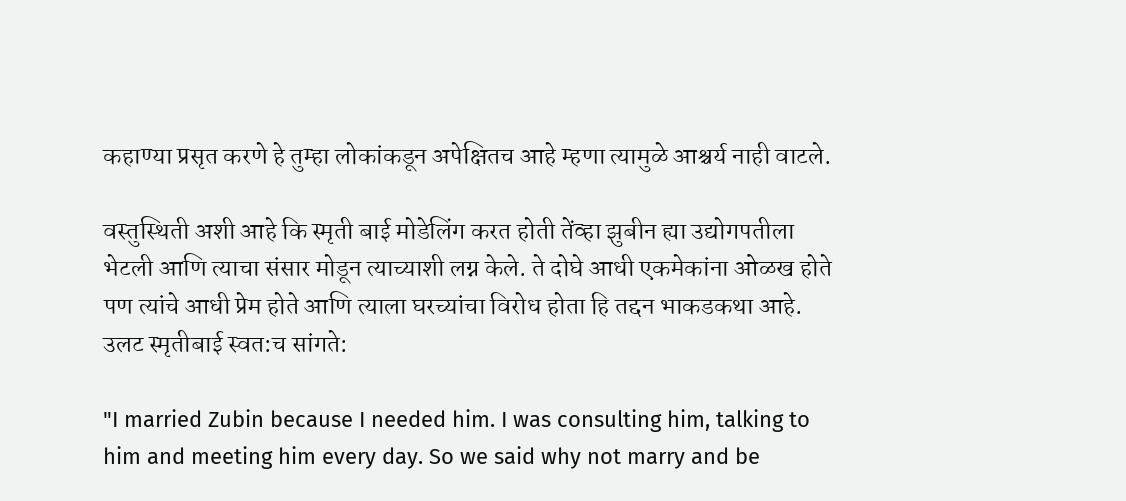कहाण्या प्रसृत करणे हे तुम्हा लोकांकडून अपेक्षितच आहे म्हणा त्यामुळे आश्चर्य नाही वाटले.

वस्तुस्थिती अशी आहे कि स्मृती बाई मोडेलिंग करत होती तेंव्हा झुबीन ह्या उद्योगपतीला भेटली आणि त्याचा संसार मोडून त्याच्याशी लग्न केले. ते दोघे आधी एकमेकांना ओळख होते पण त्यांचे आधी प्रेम होते आणि त्याला घरच्यांचा विरोध होता हि तद्दन भाकडकथा आहे.
उलट स्मृतीबाई स्वत:च सांगते:

"I married Zubin because I needed him. I was consulting him, talking to him and meeting him every day. So we said why not marry and be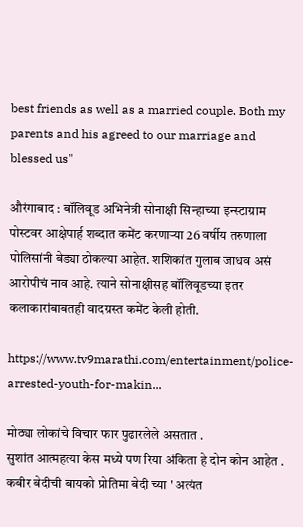best friends as well as a married couple. Both my parents and his agreed to our marriage and blessed us"

औरंगाबाद : बॉलिवूड अभिनेत्री सोनाक्षी सिन्हाच्या इन्स्टाग्राम पोस्टवर आक्षेपार्ह शब्दात कमेंट करणाऱ्या 26 वर्षीय तरुणाला पोलिसांनी बेड्या ठोकल्या आहेत. शशिकांत गुलाब जाधव असं आरोपीचं नाव आहे. त्याने सोनाक्षीसह बॉलिवूडच्या इतर कलाकारांबाबतही वादग्रस्त कमेंट केली होती.

https://www.tv9marathi.com/entertainment/police-arrested-youth-for-makin...

मोठ्या लोकांचे विचार फार पुढारलेले असतात .
सुशांत आत्महत्या केस मध्ये पण रिया अंकिता हे दोन कोन आहेत .
कबीर बेदीची बायको प्रोतिमा बेदी च्या ' अत्यंत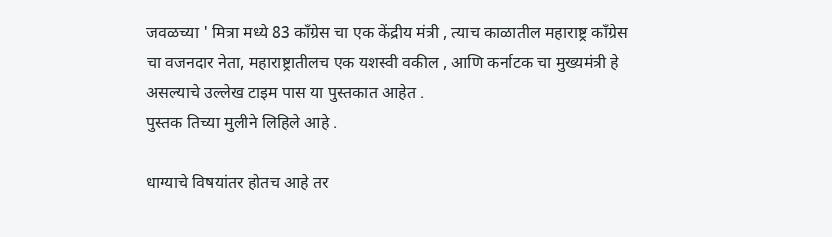जवळच्या ' मित्रा मध्ये 83 काँग्रेस चा एक केंद्रीय मंत्री , त्याच काळातील महाराष्ट्र काँग्रेस चा वजनदार नेता, महाराष्ट्रातीलच एक यशस्वी वकील , आणि कर्नाटक चा मुख्यमंत्री हे असल्याचे उल्लेख टाइम पास या पुस्तकात आहेत .
पुस्तक तिच्या मुलीने लिहिले आहे .

धाग्याचे विषयांतर होतच आहे तर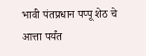भावी पंतप्रधान पप्पू शेठ चे आत्ता पर्यंत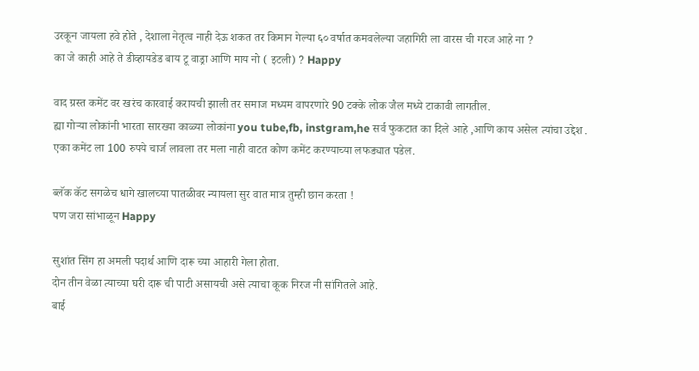उरकून जायला हवे होते , देशाला नेतृत्व नाही देऊ शकत तर किमान गेल्या ६० वर्षात कमवलेल्या जहागिरी ला वारस ची गरज आहे ना ?
का जे काही आहे ते डीव्हायडेड बाय टू वाड्रा आणि माय नो ( इटली) ? Happy

वाद ग्रस्त कमेंट वर खरंच कारवाई करायची झाली तर समाज मध्यम वापरणारे 90 टक्के लोक जैल मध्ये टाकावी लागतील.
ह्या गोऱ्या लोकांनी भारता सारख्या काळ्या लोकांना you tube,fb, instgram,he सर्व फुकटात का दिले आहे ,आणि काय असेल त्यांचा उद्देश .
एका कमेंट ला 100 रुपये चार्ज लावला तर मला नाही वाटत कोण कमेंट करण्याच्या लफड्यात पडेल.

ब्लॅक कॅट सगळेच धागे खालच्या पातळीवर न्यायला सुर वात मात्र तुम्ही छान करता !
पण जरा सांभाळून Happy

सुशांत सिंग हा अमली पदार्थ आणि दारू च्या आहारी गेला होता.
दोन तीन वेळा त्याच्या घरी दारू ची पाटी असायची असे त्याचा कूक निरज नी सांगितले आहे.
बाई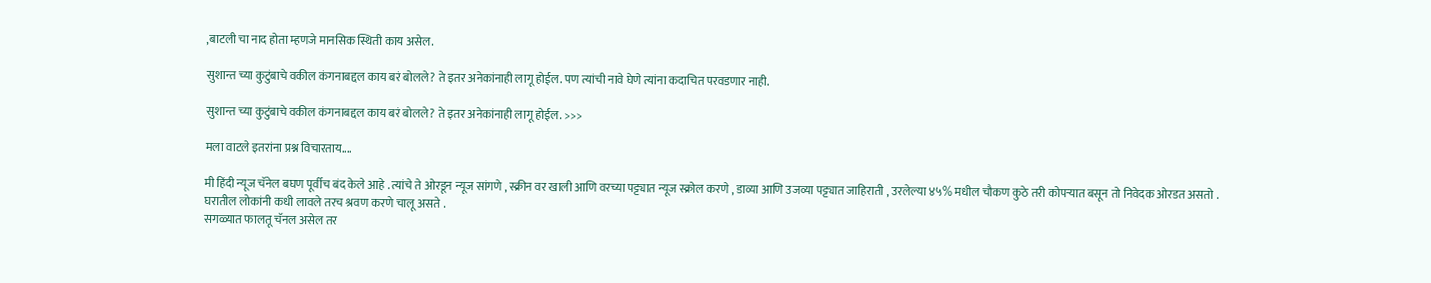,बाटली चा नाद होता म्हणजे मानसिक स्थिती काय असेल.

सुशान्त च्या कुटुंबाचे वकील कंगनाबद्दल काय बरं बोलले? ते इतर अनेकांनाही लागू होईल. पण त्यांची नावे घेणे त्यांना कदाचित परवडणार नाही.

सुशान्त च्या कुटुंबाचे वकील कंगनाबद्दल काय बरं बोलले? ते इतर अनेकांनाही लागू होईल. >>>

मला वाटले इतरांना प्रश्न विचारताय....

मी हिंदी न्यूज चॅनेल बघण पूर्वीच बंद केले आहे . त्यांचे ते ओरडून न्यूज सांगणे , स्क्रीन वर खाली आणि वरच्या पट्ट्यात न्यूज स्क्रोल करणे , डाव्या आणि उजव्या पट्ट्यात जाहिराती , उरलेल्या ४५% मधील चौकण कुठे तरी कोपऱ्यात बसून तो निवेदक ओरडत असतो .
घरातील लोकांनी कधी लावले तरच श्रवण करणे चालू असते .
सगळ्यात फालतू चॅनल असेल तर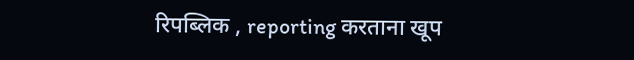रिपब्लिक , reporting करताना खूप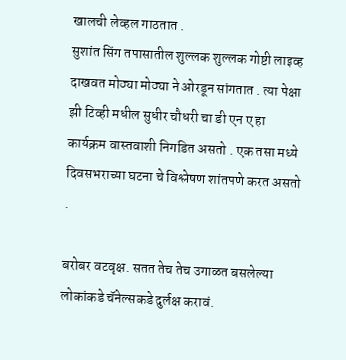खालची लेव्हल गाठतात .
सुशांत सिंग तपासातील शुल्लक शुल्लक गोष्टी लाइव्ह दाखवत मोठ्या मोठ्या ने ओरडून सांगतात . त्या पेक्षा झी टिव्ही मधील सुधीर चौधरी चा डी एन ए हा कार्यक्रम वास्तवाशी निगडित असतो . एक तसा मध्ये दिवसभराच्या घटना चे विश्लेषण शांतपणे करत असतो .

बरोबर वटवृक्ष. सतत तेच तेच उगाळत बसलेल्या लोकांकडे चॅनेल्सकडे दुर्लक्ष करावं.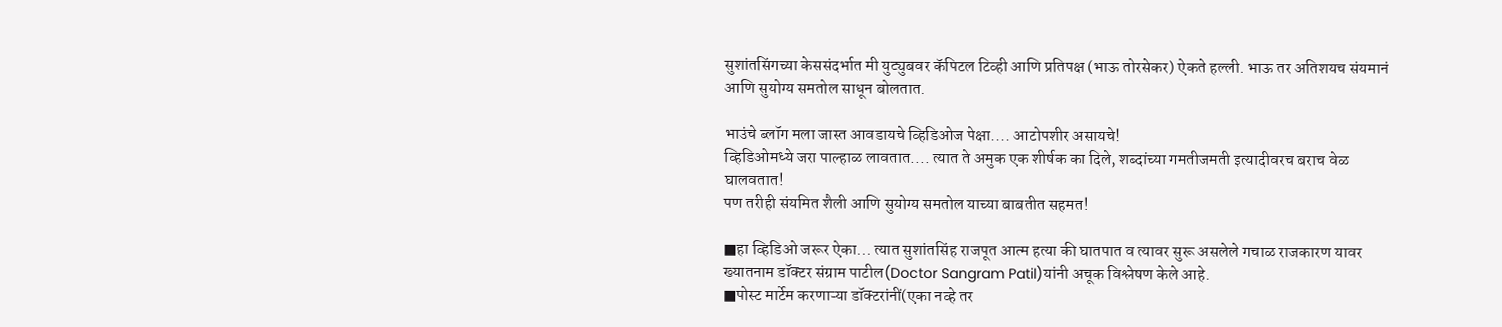सुशांतसिंगच्या केससंदर्भात मी युट्युबवर कॅपिटल टिव्ही आणि प्रतिपक्ष (भाऊ तोरसेकर) ऐकते हल्ली. भाऊ तर अतिशयच संयमानं आणि सुयोग्य समतोल साधून बोलतात.

भाउंचे ब्लॉग मला जास्त आवडायचे व्हिडिओज पेक्षा.... आटोपशीर असायचे!
व्हिडिओमध्ये जरा पाल्हाळ लावतात.... त्यात ते अमुक एक शीर्षक का दिले, शब्दांच्या गमतीजमती इत्यादीवरच बराच वेळ घालवतात!
पण तरीही संयमित शैली आणि सुयोग्य समतोल याच्या बाबतीत सहमत!

■हा व्हिडिओ जरूर ऐका... त्यात सुशांतसिंह राजपूत आत्म हत्या की घातपात व त्यावर सुरू असलेले गचाळ राजकारण यावर ख्यातनाम डॉक्टर संग्राम पाटील(Doctor Sangram Patil)यांनी अचूक विश्लेषण केले आहे.
■पोस्ट मार्टेम करणाऱ्या डॉक्टरांनीं(एका नव्हे तर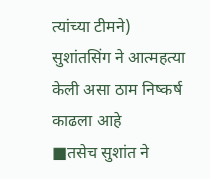त्यांच्या टीमने) सुशांतसिंग ने आत्महत्या केली असा ठाम निष्कर्ष काढला आहे
■तसेच सुशांत ने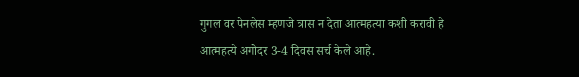गुगल वर पेनलेस म्हणजे त्रास न देता आत्महत्या कशी करावी हे आत्महत्ये अगोदर 3-4 दिवस सर्च केले आहे.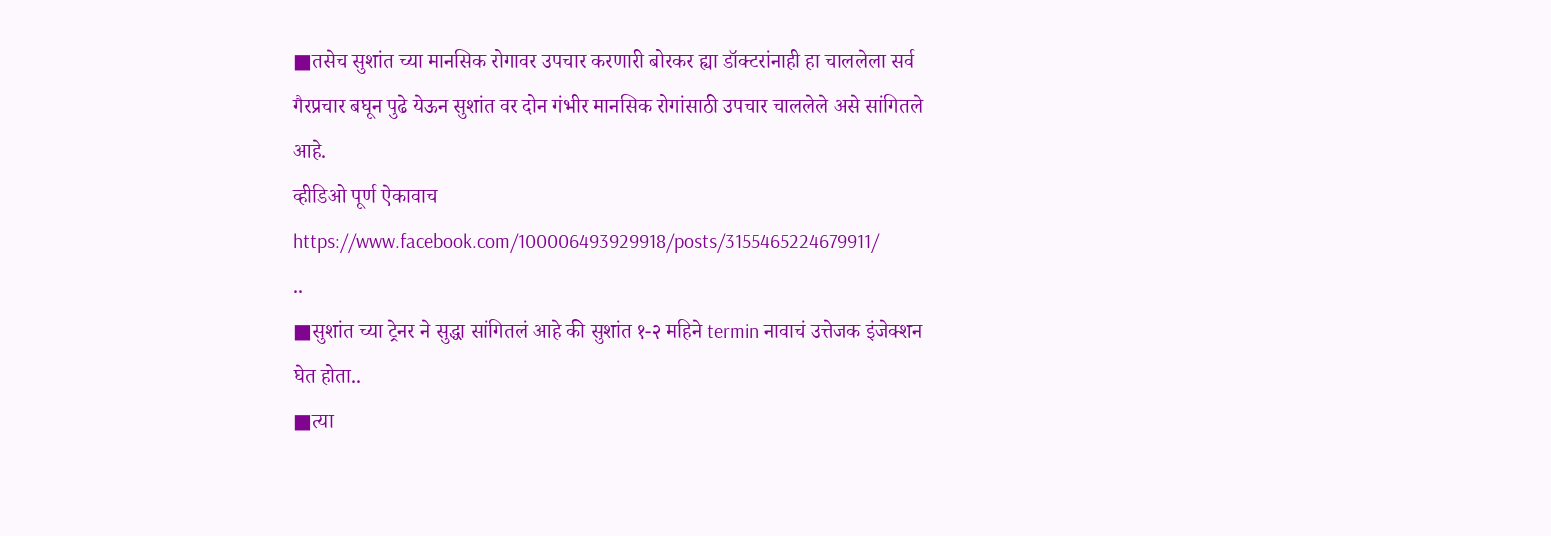■तसेच सुशांत च्या मानसिक रोगावर उपचार करणारी बोरकर ह्या डॉक्टरांनाही हा चाललेला सर्व गैरप्रचार बघून पुढे येऊन सुशांत वर दोन गंभीर मानसिक रोगांसाठी उपचार चाललेले असे सांगितले आहे.
व्हीडिओ पूर्ण ऐकावाच
https://www.facebook.com/100006493929918/posts/3155465224679911/
..
■सुशांत च्या ट्रेनर ने सुद्धा सांगितलं आहे की सुशांत १-२ महिने termin नावाचं उत्तेजक इंजेक्शन घेत होता..
■त्या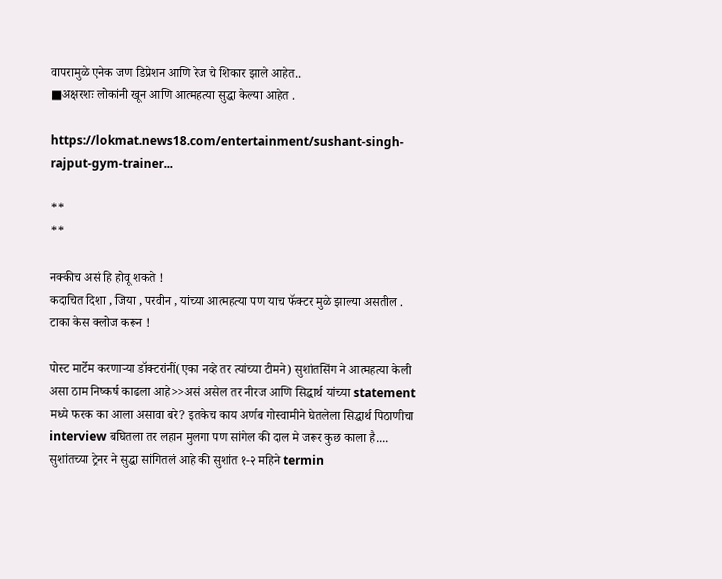वापरामुळे एनेक जण डिप्रेशन आणि रेज चे शिकार झाले आहेत..
■अक्षरशः लोकांनी खून आणि आत्महत्या सुद्धा केल्या आहेत .

https://lokmat.news18.com/entertainment/sushant-singh-rajput-gym-trainer...

**
**

नक्कीच असं हि होवू शकते !
कदाचित दिशा , जिया , परवीन , यांच्या आत्महत्या पण याच फॅक्टर मुळे झाल्या असतील .
टाका केस क्लोज करून !

पोस्ट मार्टेम करणाऱ्या डॉक्टरांनीं(एका नव्हे तर त्यांच्या टीमने) सुशांतसिंग ने आत्महत्या केली असा ठाम निष्कर्ष काढला आहे>>असं असेल तर नीरज आणि सिद्धार्थ यांच्या statement मध्ये फरक का आला असावा बरे? इतकेच काय अर्णब गोस्वामीने घेतलेला सिद्धार्थ पिठाणीचा interview बघितला तर लहान मुलगा पण सांगेल की दाल मे जरूर कुछ काला है....
सुशांतच्या ट्रेनर ने सुद्धा सांगितलं आहे की सुशांत १-२ महिने termin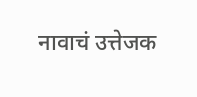नावाचं उत्तेजक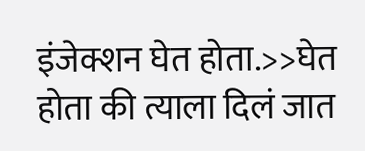इंजेक्शन घेत होता.>>घेत होता की त्याला दिलं जात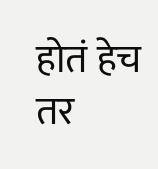होतं हेच तर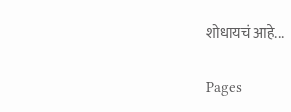शोधायचं आहे...

Pages